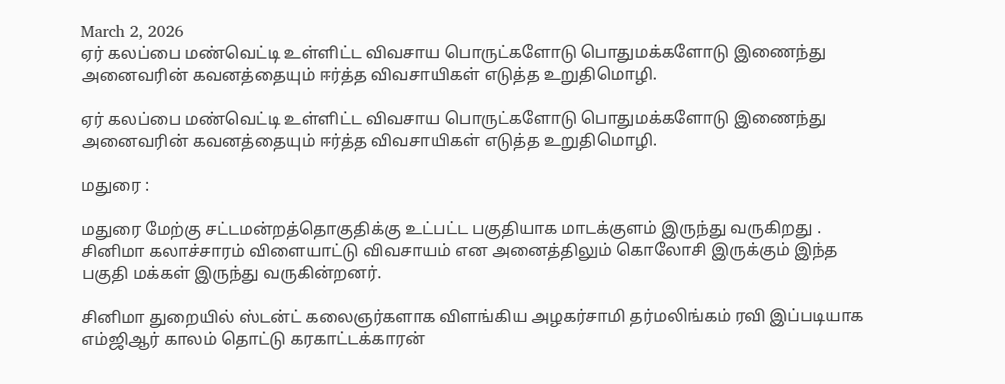March 2, 2026
ஏர் கலப்பை மண்வெட்டி உள்ளிட்ட விவசாய பொருட்களோடு பொதுமக்களோடு இணைந்து அனைவரின் கவனத்தையும் ஈர்த்த விவசாயிகள் எடுத்த உறுதிமொழி.

ஏர் கலப்பை மண்வெட்டி உள்ளிட்ட விவசாய பொருட்களோடு பொதுமக்களோடு இணைந்து அனைவரின் கவனத்தையும் ஈர்த்த விவசாயிகள் எடுத்த உறுதிமொழி.

மதுரை :

மதுரை மேற்கு சட்டமன்றத்தொகுதிக்கு உட்பட்ட பகுதியாக மாடக்குளம் இருந்து வருகிறது .
சினிமா கலாச்சாரம் விளையாட்டு விவசாயம் என அனைத்திலும் கொலோசி இருக்கும் இந்த பகுதி மக்கள் இருந்து வருகின்றனர்.

சினிமா துறையில் ஸ்டன்ட் கலைஞர்களாக விளங்கிய அழகர்சாமி தர்மலிங்கம் ரவி இப்படியாக எம்ஜிஆர் காலம் தொட்டு கரகாட்டக்காரன்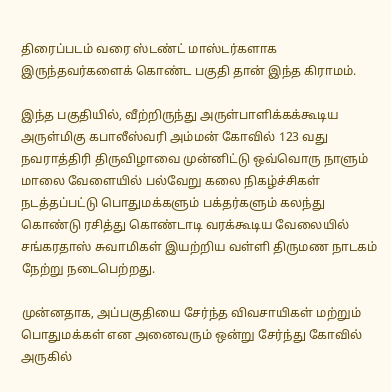திரைப்படம் வரை ஸ்டண்ட் மாஸ்டர்களாக இருந்தவர்களைக் கொண்ட பகுதி தான் இந்த கிராமம்.

இந்த பகுதியில், வீற்றிருந்து அருள்பாளிக்கக்கூடிய அருள்மிகு கபாலீஸ்வரி அம்மன் கோவில் 123 வது நவராத்திரி திருவிழாவை முன்னிட்டு ஒவ்வொரு நாளும் மாலை வேளையில் பல்வேறு கலை நிகழ்ச்சிகள் நடத்தப்பட்டு பொதுமக்களும் பக்தர்களும் கலந்து கொண்டு ரசித்து கொண்டாடி வரக்கூடிய வேலையில் சங்கரதாஸ் சுவாமிகள் இயற்றிய வள்ளி திருமண நாடகம் நேற்று நடைபெற்றது.

முன்னதாக, அப்பகுதியை சேர்ந்த விவசாயிகள் மற்றும் பொதுமக்கள் என அனைவரும் ஒன்று சேர்ந்து கோவில் அருகில்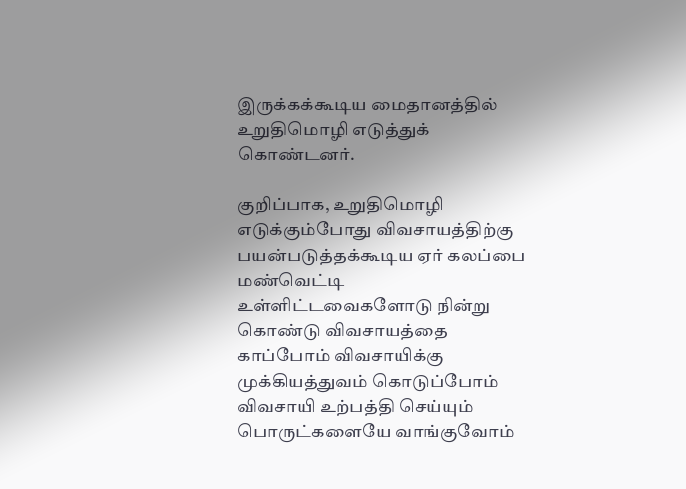இருக்கக்கூடிய மைதானத்தில் உறுதிமொழி எடுத்துக் கொண்டனர்.

குறிப்பாக, உறுதிமொழி எடுக்கும்போது விவசாயத்திற்கு பயன்படுத்தக்கூடிய ஏர் கலப்பை மண்வெட்டி உள்ளிட்டவைகளோடு நின்று கொண்டு விவசாயத்தை காப்போம் விவசாயிக்கு முக்கியத்துவம் கொடுப்போம் விவசாயி உற்பத்தி செய்யும் பொருட்களையே வாங்குவோம்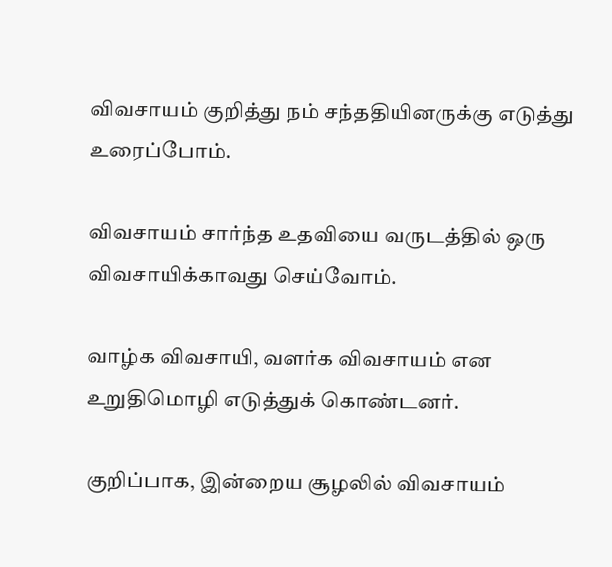விவசாயம் குறித்து நம் சந்ததியினருக்கு எடுத்து உரைப்போம்.

விவசாயம் சார்ந்த உதவியை வருடத்தில் ஒரு விவசாயிக்காவது செய்வோம்.

வாழ்க விவசாயி, வளர்க விவசாயம் என உறுதிமொழி எடுத்துக் கொண்டனர்.

குறிப்பாக, இன்றைய சூழலில் விவசாயம்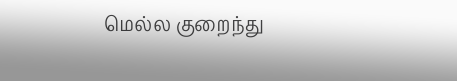மெல்ல குறைந்து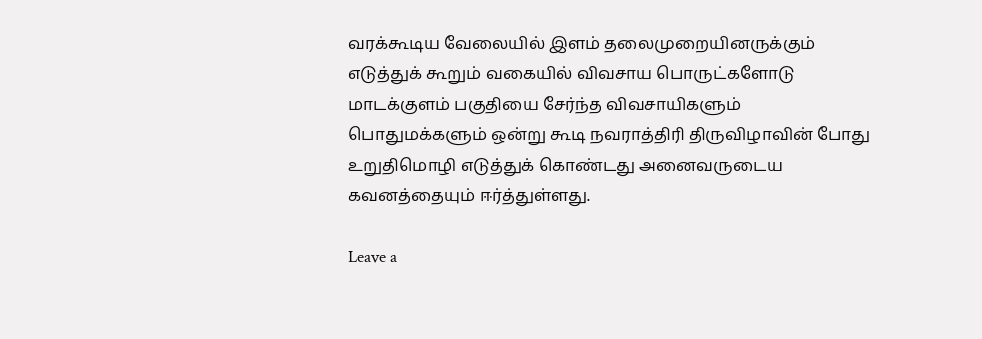வரக்கூடிய வேலையில் இளம் தலைமுறையினருக்கும் எடுத்துக் கூறும் வகையில் விவசாய பொருட்களோடு மாடக்குளம் பகுதியை சேர்ந்த விவசாயிகளும் பொதுமக்களும் ஒன்று கூடி நவராத்திரி திருவிழாவின் போது உறுதிமொழி எடுத்துக் கொண்டது அனைவருடைய கவனத்தையும் ஈர்த்துள்ளது.

Leave a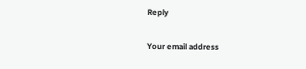Reply

Your email address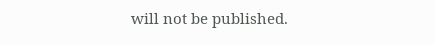will not be published.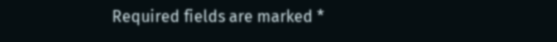Required fields are marked *